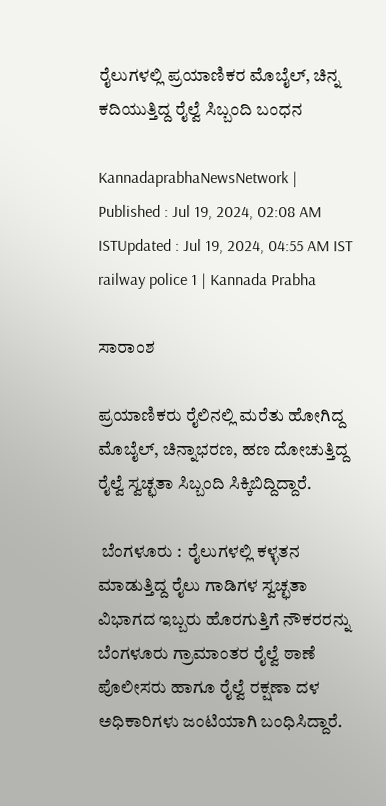ರೈಲುಗಳಲ್ಲಿ ಪ್ರಯಾಣಿಕರ ಮೊಬೈಲ್‌, ಚಿನ್ನ ಕದಿಯುತ್ತಿದ್ದ ರೈಲ್ವೆ ಸಿಬ್ಬಂದಿ ಬಂಧನ

KannadaprabhaNewsNetwork |
Published : Jul 19, 2024, 02:08 AM ISTUpdated : Jul 19, 2024, 04:55 AM IST
railway police 1 | Kannada Prabha

ಸಾರಾಂಶ

ಪ್ರಯಾಣಿಕರು ರೈಲಿನಲ್ಲಿ ಮರೆತು ಹೋಗಿದ್ದ ಮೊಬೈಲ್‌, ಚಿನ್ನಾಭರಣ, ಹಣ ದೋಚುತ್ತಿದ್ದ ರೈಲ್ವೆ ಸ್ವಚ್ಛತಾ ಸಿಬ್ಬಂದಿ ಸಿಕ್ಕಿಬಿದ್ದಿದ್ದಾರೆ.

 ಬೆಂಗಳೂರು :  ರೈಲುಗಳಲ್ಲಿ ಕಳ್ಳತನ ಮಾಡುತ್ತಿದ್ದ ರೈಲು ಗಾಡಿಗಳ ಸ್ವಚ್ಛತಾ ವಿಭಾಗದ ಇಬ್ಬರು ಹೊರಗುತ್ತಿಗೆ ನೌಕರರನ್ನು ಬೆಂಗಳೂರು ಗ್ರಾಮಾಂತರ ರೈಲ್ವೆ ಠಾಣೆ ಪೊಲೀಸರು ಹಾಗೂ ರೈಲ್ವೆ ರಕ್ಷಣಾ ದಳ ಅಧಿಕಾರಿಗಳು ಜಂಟಿಯಾಗಿ ಬಂಧಿಸಿದ್ದಾರೆ.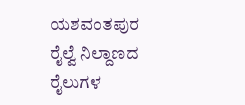ಯಶವಂತಪುರ ರೈಲ್ವೆ ನಿಲ್ದಾಣದ ರೈಲುಗಳ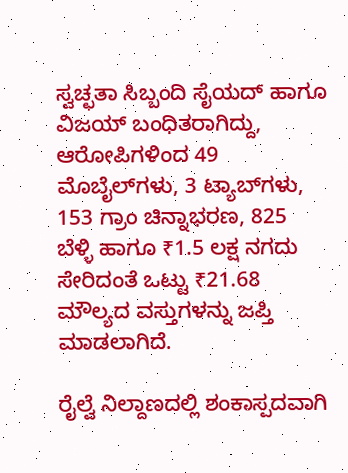ಸ್ವಚ್ಛತಾ ಸಿಬ್ಬಂದಿ ಸೈಯದ್‌ ಹಾಗೂ ವಿಜಯ್ ಬಂಧಿತರಾಗಿದ್ದು, ಆರೋಪಿಗಳಿಂದ 49 ಮೊಬೈಲ್‌ಗಳು, 3 ಟ್ಯಾಬ್‌ಗಳು, 153 ಗ್ರಾಂ ಚಿನ್ನಾಭರಣ, 825 ಬೆಳ್ಳಿ ಹಾಗೂ ₹1.5 ಲಕ್ಷ ನಗದು ಸೇರಿದಂತೆ ಒಟ್ಟು ₹21.68 ಮೌಲ್ಯದ ವಸ್ತುಗಳನ್ನು ಜಪ್ತಿ ಮಾಡಲಾಗಿದೆ.

ರೈಲ್ವೆ ನಿಲ್ದಾಣದಲ್ಲಿ ಶಂಕಾಸ್ಪದವಾಗಿ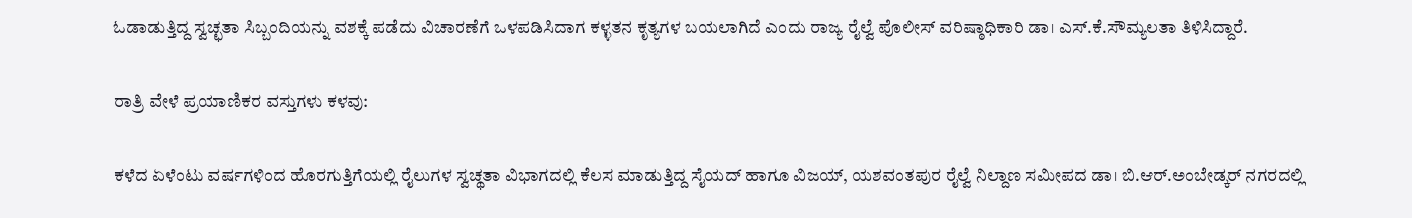ಓಡಾಡುತ್ತಿದ್ದ ಸ್ವಚ್ಛತಾ ಸಿಬ್ಬಂದಿಯನ್ನು ವಶಕ್ಕೆ ಪಡೆದು ವಿಚಾರಣೆಗೆ ಒಳಪಡಿಸಿದಾಗ ಕಳ್ಳತನ ಕೃತ್ಯಗಳ ಬಯಲಾಗಿದೆ ಎಂದು ರಾಜ್ಯ ರೈಲ್ವೆ ಪೊಲೀಸ್ ವರಿಷ್ಠಾಧಿಕಾರಿ ಡಾ। ಎಸ್‌.ಕೆ.ಸೌಮ್ಯಲತಾ ತಿಳಿಸಿದ್ದಾರೆ.

ರಾತ್ರಿ ವೇಳೆ ಪ್ರಯಾಣಿಕರ ವಸ್ತುಗಳು ಕಳವು:

ಕಳೆದ ಏಳೆಂಟು ವರ್ಷಗಳಿಂದ ಹೊರಗುತ್ತಿಗೆಯಲ್ಲಿ ರೈಲುಗಳ ಸ್ವಚ್ಥತಾ ವಿಭಾಗದಲ್ಲಿ ಕೆಲಸ ಮಾಡುತ್ತಿದ್ದ ಸೈಯದ್ ಹಾಗೂ ವಿಜಯ್‌, ಯಶವಂತಪುರ ರೈಲ್ವೆ ನಿಲ್ದಾಣ ಸಮೀಪದ ಡಾ। ಬಿ.ಆರ್.ಅಂಬೇಡ್ಕರ್ ನಗರದಲ್ಲಿ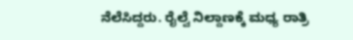ನೆಲೆಸಿದ್ದರು. ರೈಲ್ವೆ ನಿಲ್ದಾಣಕ್ಕೆ ಮಧ್ಯ ರಾತ್ರಿ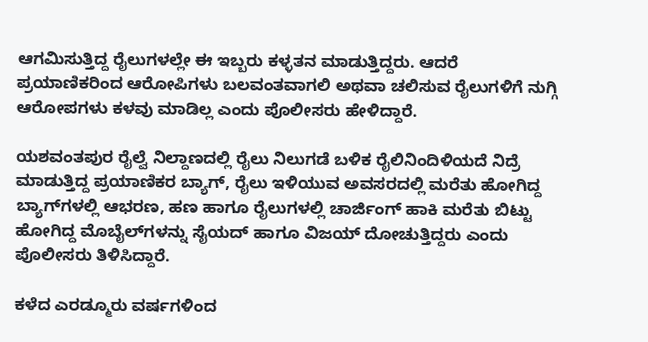ಆಗಮಿಸುತ್ತಿದ್ದ ರೈಲುಗಳಲ್ಲೇ ಈ ಇಬ್ಬರು ಕಳ್ಳತನ ಮಾಡುತ್ತಿದ್ದರು. ಆದರೆ ಪ್ರಯಾಣಿಕರಿಂದ ಆರೋಪಿಗಳು ಬಲವಂತವಾಗಲಿ ಅಥವಾ ಚಲಿಸುವ ರೈಲುಗಳಿಗೆ ನುಗ್ಗಿ ಆರೋಪಗಳು ಕಳವು ಮಾಡಿಲ್ಲ ಎಂದು ಪೊಲೀಸರು ಹೇಳಿದ್ದಾರೆ.

ಯಶವಂತಪುರ ರೈಲ್ವೆ ನಿಲ್ದಾಣದಲ್ಲಿ ರೈಲು ನಿಲುಗಡೆ ಬಳಿಕ ರೈಲಿನಿಂದಿಳಿಯದೆ ನಿದ್ರೆ ಮಾಡುತ್ತಿದ್ದ ಪ್ರಯಾಣಿಕರ ಬ್ಯಾಗ್‌, ರೈಲು ಇಳಿಯುವ ಅವಸರದಲ್ಲಿ ಮರೆತು ಹೋಗಿದ್ದ ಬ್ಯಾಗ್‌ಗಳಲ್ಲಿ ಆಭರಣ, ಹಣ ಹಾಗೂ ರೈಲುಗಳಲ್ಲಿ ಚಾರ್ಜಿಂಗ್ ಹಾಕಿ ಮರೆತು ಬಿಟ್ಟು ಹೋಗಿದ್ದ ಮೊಬೈಲ್‌ಗಳನ್ನು ಸೈಯದ್ ಹಾಗೂ ವಿಜಯ್ ದೋಚುತ್ತಿದ್ದರು ಎಂದು ಪೊಲೀಸರು ತಿಳಿಸಿದ್ದಾರೆ.

ಕಳೆದ ಎರಡ್ಮೂರು ವರ್ಷಗಳಿಂದ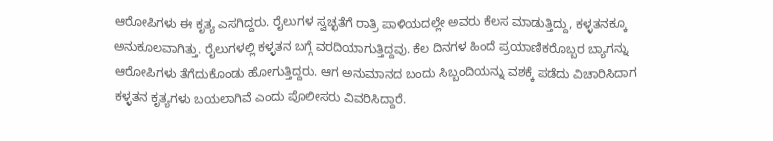ಆರೋಪಿಗಳು ಈ ಕೃತ್ಯ ಎಸಗಿದ್ದರು. ರೈಲುಗಳ ಸ್ವಚ್ಛತೆಗೆ ರಾತ್ರಿ ಪಾಳಿಯದಲ್ಲೇ ಅ‍ವರು ಕೆಲಸ ಮಾಡುತ್ತಿದ್ದು, ಕಳ್ಳತನಕ್ಕೂ ಅನುಕೂಲವಾಗಿತ್ತು. ರೈಲುಗಳಲ್ಲಿ ಕಳ್ಳತನ ಬಗ್ಗೆ ವರದಿಯಾಗುತ್ತಿದ್ದವು. ಕೆಲ ದಿನಗಳ ಹಿಂದೆ ಪ್ರಯಾಣಿಕರೊಬ್ಬರ ಬ್ಯಾಗನ್ನು ಆರೋಪಿಗಳು ತೆಗೆದುಕೊಂಡು ಹೋಗುತ್ತಿದ್ದರು. ಆಗ ಅನುಮಾನದ ಬಂದು ಸಿಬ್ಬಂದಿಯನ್ನು ವಶಕ್ಕೆ ಪಡೆದು ವಿಚಾರಿಸಿದಾಗ ಕಳ್ಳತನ ಕೃತ್ಯಗಳು ಬಯಲಾಗಿವೆ ಎಂದು ಪೊಲೀಸರು ವಿವರಿಸಿದ್ದಾರೆ.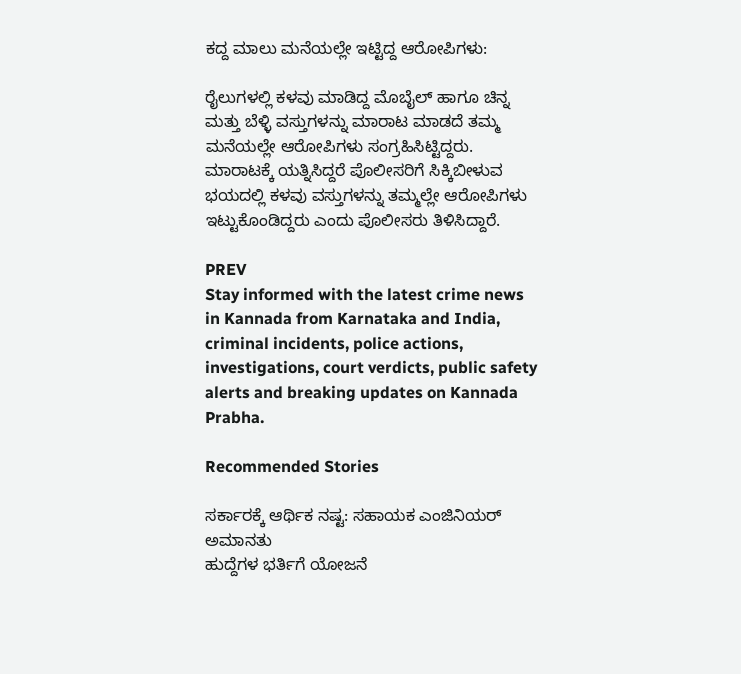ಕದ್ದ ಮಾಲು ಮನೆಯಲ್ಲೇ ಇಟ್ಟಿದ್ದ ಆರೋಪಿಗಳು:

ರೈಲುಗಳಲ್ಲಿ ಕಳವು ಮಾಡಿದ್ದ ಮೊಬೈಲ್‌ ಹಾಗೂ ಚಿನ್ನ ಮತ್ತು ಬೆಳ್ಳಿ ವಸ್ತುಗಳನ್ನು ಮಾರಾಟ ಮಾಡದೆ ತಮ್ಮ ಮನೆಯಲ್ಲೇ ಆರೋಪಿಗಳು ಸಂಗ್ರಹಿಸಿಟ್ಟಿದ್ದರು. ಮಾರಾಟಕ್ಕೆ ಯತ್ನಿಸಿದ್ದರೆ ಪೊಲೀಸರಿಗೆ ಸಿಕ್ಕಿಬೀಳುವ ಭಯದಲ್ಲಿ ಕಳವು ವಸ್ತುಗಳನ್ನು ತಮ್ಮಲ್ಲೇ ಆರೋಪಿಗಳು ಇಟ್ಟುಕೊಂಡಿದ್ದರು ಎಂದು ಪೊಲೀಸರು ತಿಳಿಸಿದ್ದಾರೆ.

PREV
Stay informed with the latest crime news in Kannada from Karnataka and India, criminal incidents, police actions, investigations, court verdicts, public safety alerts and breaking updates on Kannada Prabha.

Recommended Stories

ಸರ್ಕಾರಕ್ಕೆ ಆರ್ಥಿಕ ನಷ್ಟ: ಸಹಾಯಕ ಎಂಜಿನಿಯರ್ ಅಮಾನತು
ಹುದ್ದೆಗಳ ಭರ್ತಿಗೆ ಯೋಜನೆ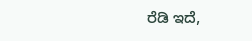ರೆಡಿ ಇದೆ,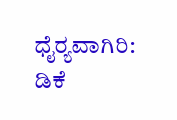ಧೈರ್‍ಯವಾಗಿರಿ: ಡಿಕೆ